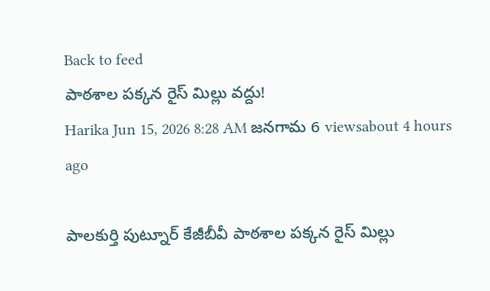Back to feed
పాఠశాల పక్కన రైస్ మిల్లు వద్దు!
Harika Jun 15, 2026 8:28 AM జనగామ 6 viewsabout 4 hours ago

పాలకుర్తి పుట్నూర్ కేజీబీవీ పాఠశాల పక్కన రైస్ మిల్లు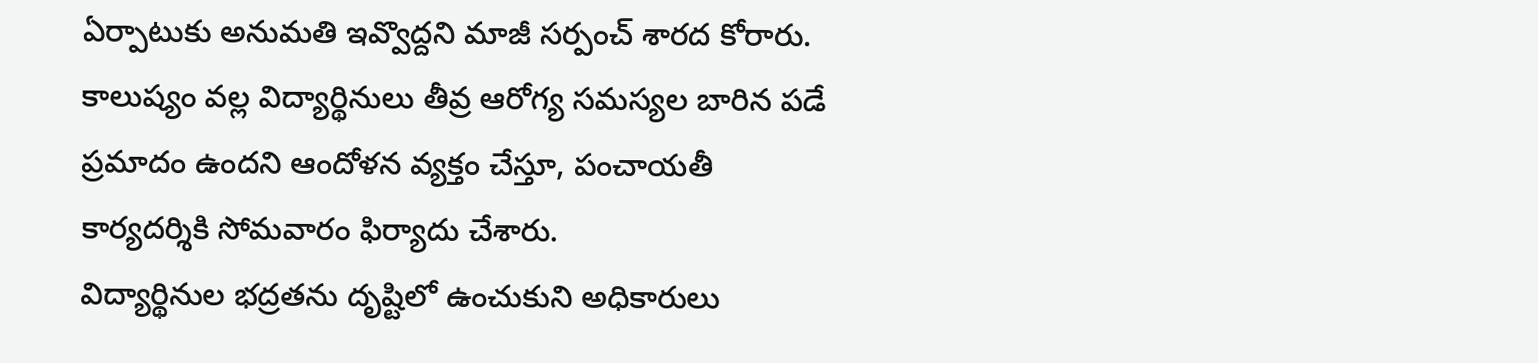ఏర్పాటుకు అనుమతి ఇవ్వొద్దని మాజీ సర్పంచ్ శారద కోరారు. కాలుష్యం వల్ల విద్యార్థినులు తీవ్ర ఆరోగ్య సమస్యల బారిన పడే ప్రమాదం ఉందని ఆందోళన వ్యక్తం చేస్తూ, పంచాయతీ కార్యదర్శికి సోమవారం ఫిర్యాదు చేశారు.
విద్యార్థినుల భద్రతను దృష్టిలో ఉంచుకుని అధికారులు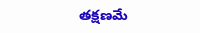తక్షణమే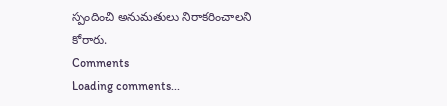స్పందించి అనుమతులు నిరాకరించాలని కోరారు.
Comments
Loading comments...